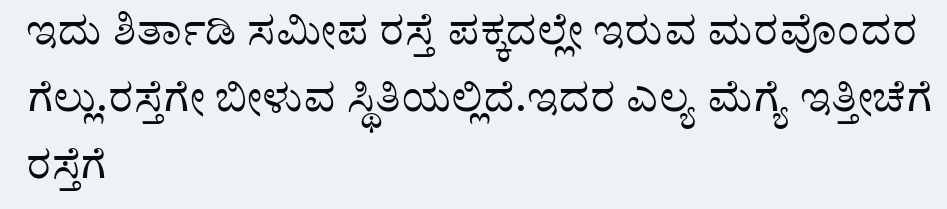ಇದು ಶಿರ್ತಾಡಿ ಸಮೀಪ ರಸ್ತೆ ಪಕ್ಕದಲ್ಲೇ ಇರುವ ಮರವೊಂದರ ಗೆಲ್ಲು.ರಸ್ತೆಗೇ ಬೀಳುವ ಸ್ಥಿತಿಯಲ್ಲಿದೆ.ಇದರ ಎಲ್ಯ ಮೆಗ್ಯೆ ಇತ್ತೀಚೆಗೆ ರಸ್ತೆಗೆ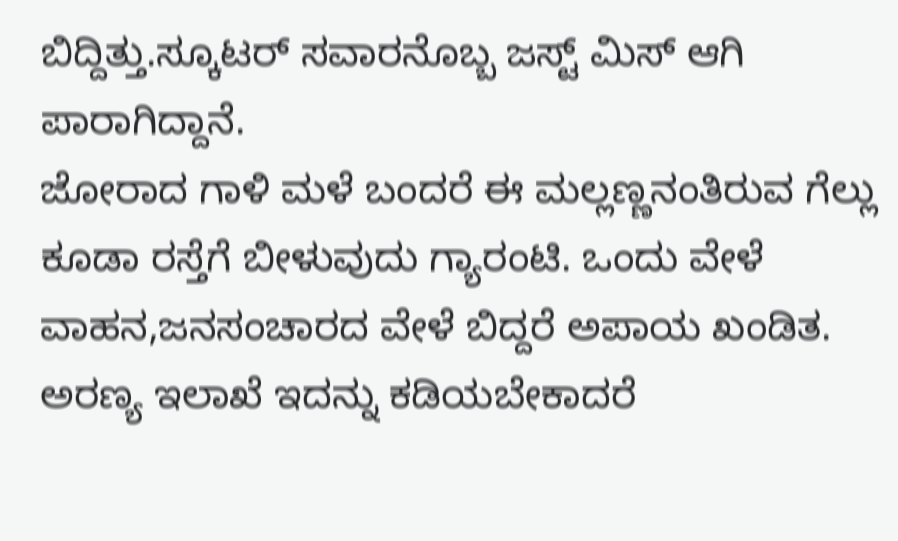ಬಿದ್ದಿತ್ತು.ಸ್ಕೂಟರ್ ಸವಾರನೊಬ್ಬ ಜಸ್ಟ್ ಮಿಸ್ ಆಗಿ ಪಾರಾಗಿದ್ದಾನೆ.
ಜೋರಾದ ಗಾಳಿ ಮಳೆ ಬಂದರೆ ಈ ಮಲ್ಲಣ್ಣನಂತಿರುವ ಗೆಲ್ಲು ಕೂಡಾ ರಸ್ತೆಗೆ ಬೀಳುವುದು ಗ್ಯಾರಂಟಿ. ಒಂದು ವೇಳೆ ವಾಹನ,ಜನಸಂಚಾರದ ವೇಳೆ ಬಿದ್ದರೆ ಅಪಾಯ ಖಂಡಿತ.
ಅರಣ್ಯ ಇಲಾಖೆ ಇದನ್ನು ಕಡಿಯಬೇಕಾದರೆ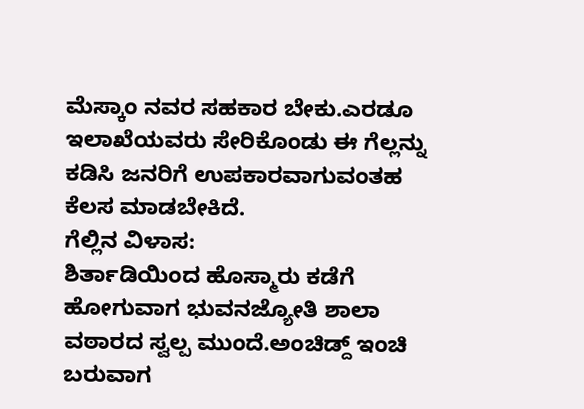ಮೆಸ್ಕಾಂ ನವರ ಸಹಕಾರ ಬೇಕು.ಎರಡೂ ಇಲಾಖೆಯವರು ಸೇರಿಕೊಂಡು ಈ ಗೆಲ್ಲನ್ನು ಕಡಿಸಿ ಜನರಿಗೆ ಉಪಕಾರವಾಗುವಂತಹ ಕೆಲಸ ಮಾಡಬೇಕಿದೆ.
ಗೆಲ್ಲಿನ ವಿಳಾಸ:
ಶಿರ್ತಾಡಿಯಿಂದ ಹೊಸ್ಮಾರು ಕಡೆಗೆ ಹೋಗುವಾಗ ಭುವನಜ್ಯೋತಿ ಶಾಲಾ ವಠಾರದ ಸ್ವಲ್ಪ ಮುಂದೆ.ಅಂಚಿಡ್ದ್ ಇಂಚಿ ಬರುವಾಗ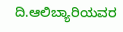ದಿ.ಆಲಿಬ್ಯಾರಿಯವರ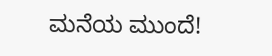ಮನೆಯ ಮುಂದೆ!